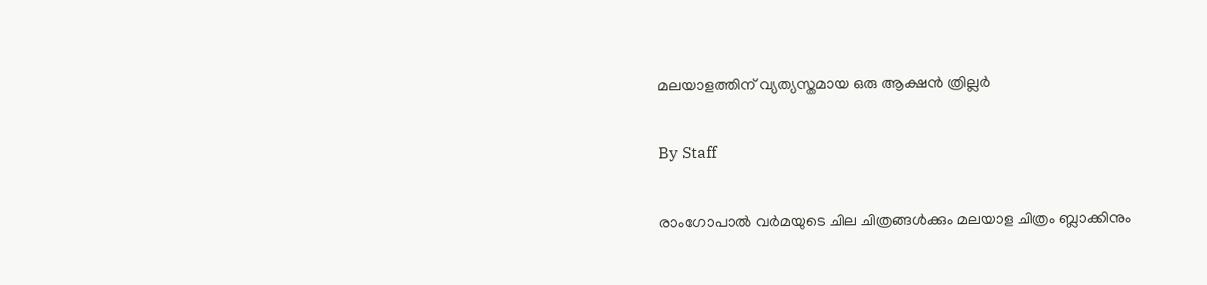മലയാളത്തിന് വ്യത്യസ്തമായ ഒരു ആക്ഷന്‍ ത്രില്ലര്‍

By Staff

രാംഗോപാല്‍ വര്‍മയുടെ ചില ചിത്രങ്ങള്‍ക്കും മലയാള ചിത്രം ബ്ലാക്കിനും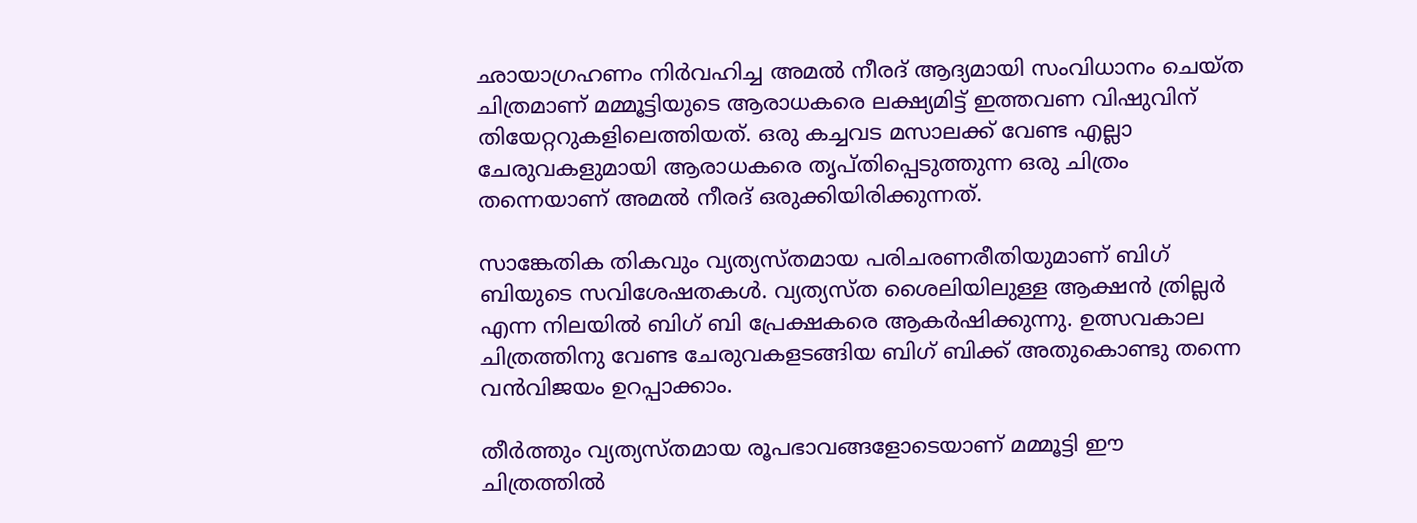ഛായാഗ്രഹണം നിര്‍വഹിച്ച അമല്‍ നീരദ് ആദ്യമായി സംവിധാനം ചെയ്ത ചിത്രമാണ് മമ്മൂട്ടിയുടെ ആരാധകരെ ലക്ഷ്യമിട്ട് ഇത്തവണ വിഷുവിന് തിയേറ്ററുകളിലെത്തിയത്. ഒരു കച്ചവട മസാലക്ക് വേണ്ട എല്ലാ ചേരുവകളുമായി ആരാധകരെ തൃപ്തിപ്പെടുത്തുന്ന ഒരു ചിത്രം തന്നെയാണ് അമല്‍ നീരദ് ഒരുക്കിയിരിക്കുന്നത്.

സാങ്കേതിക തികവും വ്യത്യസ്തമായ പരിചരണരീതിയുമാണ് ബിഗ് ബിയുടെ സവിശേഷതകള്‍. വ്യത്യസ്ത ശൈലിയിലുള്ള ആക്ഷന്‍ ത്രില്ലര്‍ എന്ന നിലയില്‍ ബിഗ് ബി പ്രേക്ഷകരെ ആകര്‍ഷിക്കുന്നു. ഉത്സവകാല ചിത്രത്തിനു വേണ്ട ചേരുവകളടങ്ങിയ ബിഗ് ബിക്ക് അതുകൊണ്ടു തന്നെ വന്‍വിജയം ഉറപ്പാക്കാം.

തീര്‍ത്തും വ്യത്യസ്തമായ രൂപഭാവങ്ങളോടെയാണ് മമ്മൂട്ടി ഈ ചിത്രത്തില്‍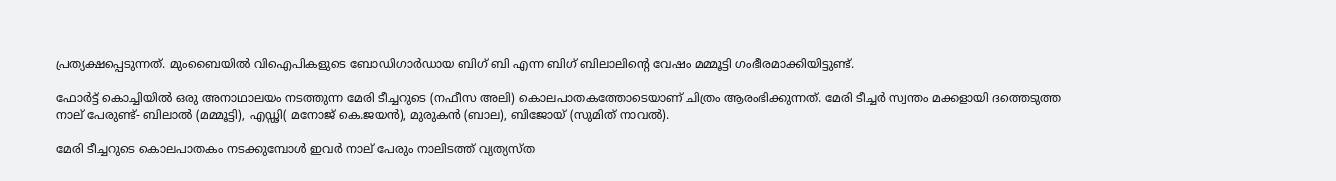പ്രത്യക്ഷപ്പെടുന്നത്. മുംബൈയില്‍ വിഐപികളുടെ ബോഡിഗാര്‍ഡായ ബിഗ് ബി എന്ന ബിഗ് ബിലാലിന്റെ വേഷം മമ്മൂട്ടി ഗംഭീരമാക്കിയിട്ടുണ്ട്.

ഫോര്‍ട്ട് കൊച്ചിയില്‍ ഒരു അനാഥാലയം നടത്തുന്ന മേരി ടീച്ചറുടെ (നഫീസ അലി) കൊലപാതകത്തോടെയാണ് ചിത്രം ആരംഭിക്കുന്നത്. മേരി ടീച്ചര്‍ സ്വന്തം മക്കളായി ദത്തെടുത്ത നാല് പേരുണ്ട്- ബിലാല്‍ (മമ്മൂട്ടി), എഡ്ഢി( മനോജ് കെ.ജയന്‍), മുരുകന്‍ (ബാല), ബിജോയ് (സുമിത് നാവല്‍).

മേരി ടീച്ചറുടെ കൊലപാതകം നടക്കുമ്പോള്‍ ഇവര്‍ നാല് പേരും നാലിടത്ത് വ്യത്യസ്ത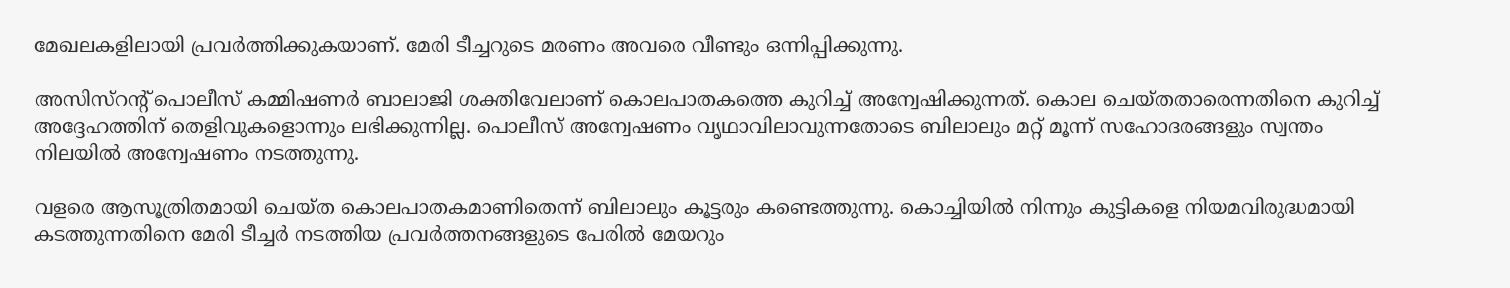മേഖലകളിലായി പ്രവര്‍ത്തിക്കുകയാണ്. മേരി ടീച്ചറുടെ മരണം അവരെ വീണ്ടും ഒന്നിപ്പിക്കുന്നു.

അസിസ്റന്റ് പൊലീസ് കമ്മിഷണര്‍ ബാലാജി ശക്തിവേലാണ് കൊലപാതകത്തെ കുറിച്ച് അന്വേഷിക്കുന്നത്. കൊല ചെയ്തതാരെന്നതിനെ കുറിച്ച് അദ്ദേഹത്തിന് തെളിവുകളൊന്നും ലഭിക്കുന്നില്ല. പൊലീസ് അന്വേഷണം വൃഥാവിലാവുന്നതോടെ ബിലാലും മറ്റ് മൂന്ന് സഹോദരങ്ങളും സ്വന്തം നിലയില്‍ അന്വേഷണം നടത്തുന്നു.

വളരെ ആസൂത്രിതമായി ചെയ്ത കൊലപാതകമാണിതെന്ന് ബിലാലും കൂട്ടരും കണ്ടെത്തുന്നു. കൊച്ചിയില്‍ നിന്നും കുട്ടികളെ നിയമവിരുദ്ധമായി കടത്തുന്നതിനെ മേരി ടീച്ചര്‍ നടത്തിയ പ്രവര്‍ത്തനങ്ങളുടെ പേരില്‍ മേയറും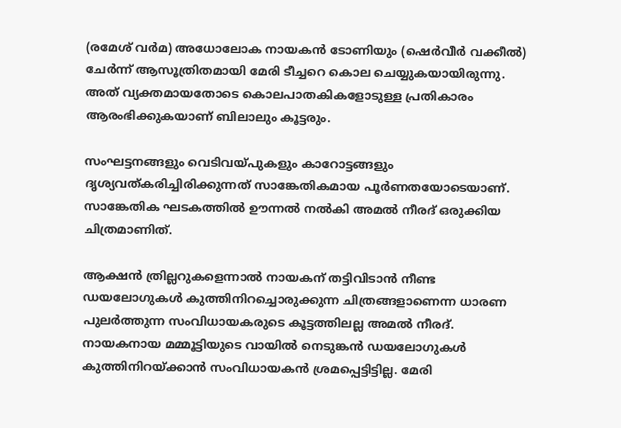(രമേശ് വര്‍മ) അധോലോക നായകന്‍ ടോണിയും (ഷെര്‍വീര്‍ വക്കീല്‍) ചേര്‍ന്ന് ആസൂത്രിതമായി മേരി ടീച്ചറെ കൊല ചെയ്യുകയായിരുന്നു. അത് വ്യക്തമായതോടെ കൊലപാതകികളോടുള്ള പ്രതികാരം ആരംഭിക്കുകയാണ് ബിലാലും കൂട്ടരും.

സംഘട്ടനങ്ങളും വെടിവയ്പുകളും കാറോട്ടങ്ങളും ദൃശ്യവത്കരിച്ചിരിക്കുന്നത് സാങ്കേതികമായ പൂര്‍ണതയോടെയാണ്. സാങ്കേതിക ഘടകത്തില്‍ ഊന്നല്‍ നല്‍കി അമല്‍ നീരദ് ഒരുക്കിയ ചിത്രമാണിത്.

ആക്ഷന്‍ ത്രില്ലറുകളെന്നാല്‍ നായകന് തട്ടിവിടാന്‍ നീണ്ട ഡയലോഗുകള്‍ കുത്തിനിറച്ചൊരുക്കുന്ന ചിത്രങ്ങളാണെന്ന ധാരണ പുലര്‍ത്തുന്ന സംവിധായകരുടെ കൂട്ടത്തിലല്ല അമല്‍ നീരദ്. നായകനായ മമ്മൂട്ടിയുടെ വായില്‍ നെടുങ്കന്‍ ഡയലോഗുകള്‍ കുത്തിനിറയ്ക്കാന്‍ സംവിധായകന്‍ ശ്രമപ്പെട്ടിട്ടില്ല. മേരി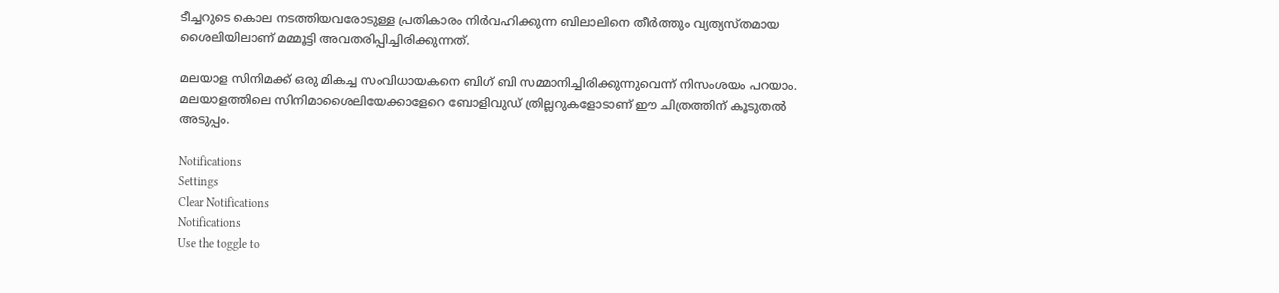ടീച്ചറുടെ കൊല നടത്തിയവരോടുള്ള പ്രതികാരം നിര്‍വഹിക്കുന്ന ബിലാലിനെ തീര്‍ത്തും വ്യത്യസ്തമായ ശൈലിയിലാണ് മമ്മൂട്ടി അവതരിപ്പിച്ചിരിക്കുന്നത്.

മലയാള സിനിമക്ക് ഒരു മികച്ച സംവിധായകനെ ബിഗ് ബി സമ്മാനിച്ചിരിക്കുന്നുവെന്ന് നിസംശയം പറയാം. മലയാളത്തിലെ സിനിമാശൈലിയേക്കാളേറെ ബോളിവുഡ് ത്രില്ലറുകളോടാണ് ഈ ചിത്രത്തിന് കൂടുതല്‍ അടുപ്പം.

Notifications
Settings
Clear Notifications
Notifications
Use the toggle to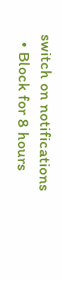switch on notifications
  • Block for 8 hours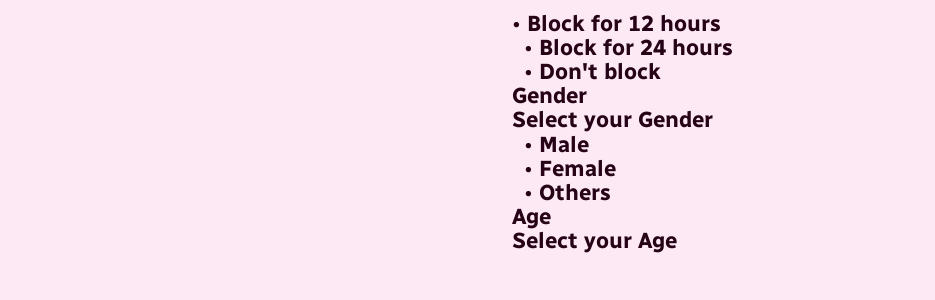• Block for 12 hours
  • Block for 24 hours
  • Don't block
Gender
Select your Gender
  • Male
  • Female
  • Others
Age
Select your Age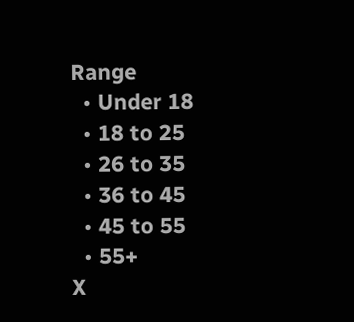Range
  • Under 18
  • 18 to 25
  • 26 to 35
  • 36 to 45
  • 45 to 55
  • 55+
X